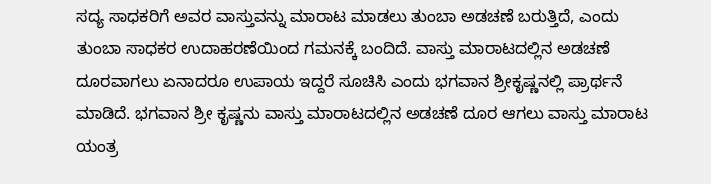ಸದ್ಯ ಸಾಧಕರಿಗೆ ಅವರ ವಾಸ್ತುವನ್ನು ಮಾರಾಟ ಮಾಡಲು ತುಂಬಾ ಅಡಚಣೆ ಬರುತ್ತಿದೆ, ಎಂದು ತುಂಬಾ ಸಾಧಕರ ಉದಾಹರಣೆಯಿಂದ ಗಮನಕ್ಕೆ ಬಂದಿದೆ. ವಾಸ್ತು ಮಾರಾಟದಲ್ಲಿನ ಅಡಚಣೆ ದೂರವಾಗಲು ಏನಾದರೂ ಉಪಾಯ ಇದ್ದರೆ ಸೂಚಿಸಿ ಎಂದು ಭಗವಾನ ಶ್ರೀಕೃಷ್ಣನಲ್ಲಿ ಪ್ರಾರ್ಥನೆ ಮಾಡಿದೆ. ಭಗವಾನ ಶ್ರೀ ಕೃಷ್ಣನು ವಾಸ್ತು ಮಾರಾಟದಲ್ಲಿನ ಅಡಚಣೆ ದೂರ ಆಗಲು ವಾಸ್ತು ಮಾರಾಟ ಯಂತ್ರ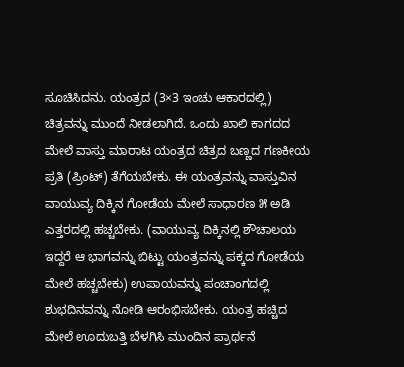ಸೂಚಿಸಿದನು. ಯಂತ್ರದ (3×3 ಇಂಚು ಆಕಾರದಲ್ಲಿ) ಚಿತ್ರವನ್ನು ಮುಂದೆ ನೀಡಲಾಗಿದೆ. ಒಂದು ಖಾಲಿ ಕಾಗದದ ಮೇಲೆ ವಾಸ್ತು ಮಾರಾಟ ಯಂತ್ರದ ಚಿತ್ರದ ಬಣ್ಣದ ಗಣಕೀಯ ಪ್ರತಿ (ಪ್ರಿಂಟ್) ತೆಗೆಯಬೇಕು. ಈ ಯಂತ್ರವನ್ನು ವಾಸ್ತುವಿನ ವಾಯುವ್ಯ ದಿಕ್ಕಿನ ಗೋಡೆಯ ಮೇಲೆ ಸಾಧಾರಣ ೫ ಅಡಿ ಎತ್ತರದಲ್ಲಿ ಹಚ್ಚಬೇಕು. (ವಾಯುವ್ಯ ದಿಕ್ಕಿನಲ್ಲಿ ಶೌಚಾಲಯ ಇದ್ದರೆ ಆ ಭಾಗವನ್ನು ಬಿಟ್ಟು ಯಂತ್ರವನ್ನು ಪಕ್ಕದ ಗೋಡೆಯ ಮೇಲೆ ಹಚ್ಚಬೇಕು) ಉಪಾಯವನ್ನು ಪಂಚಾಂಗದಲ್ಲಿ ಶುಭದಿನವನ್ನು ನೋಡಿ ಆರಂಭಿಸಬೇಕು. ಯಂತ್ರ ಹಚ್ಚಿದ ಮೇಲೆ ಊದುಬತ್ತಿ ಬೆಳಗಿಸಿ ಮುಂದಿನ ಪ್ರಾರ್ಥನೆ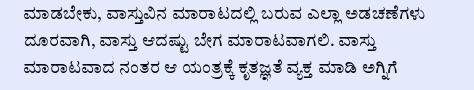ಮಾಡಬೇಕು, ವಾಸ್ತುವಿನ ಮಾರಾಟದಲ್ಲಿ ಬರುವ ಎಲ್ಲಾ ಅಡಚಣೆಗಳು ದೂರವಾಗಿ, ವಾಸ್ತು ಆದಷ್ಟು ಬೇಗ ಮಾರಾಟವಾಗಲಿ. ವಾಸ್ತು ಮಾರಾಟವಾದ ನಂತರ ಆ ಯಂತ್ರಕ್ಕೆ ಕೃತಜ್ಞತೆ ವ್ಯಕ್ತ ಮಾಡಿ ಅಗ್ನಿಗೆ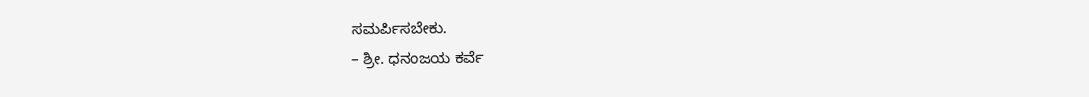ಸಮರ್ಪಿಸಬೇಕು.
– ಶ್ರೀ. ಧನಂಜಯ ಕರ್ವೆ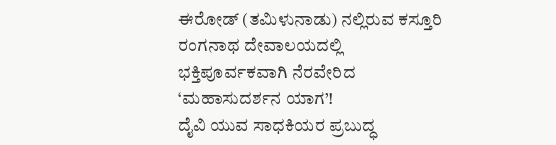ಈರೋಡ್ (ತಮಿಳುನಾಡು) ನಲ್ಲಿರುವ ಕಸ್ತೂರಿ ರಂಗನಾಥ ದೇವಾಲಯದಲ್ಲಿ ಭಕ್ತಿಪೂರ್ವಕವಾಗಿ ನೆರವೇರಿದ ‘ಮಹಾಸುದರ್ಶನ ಯಾಗ’!
ದೈವಿ ಯುವ ಸಾಧಕಿಯರ ಪ್ರಬುದ್ಧ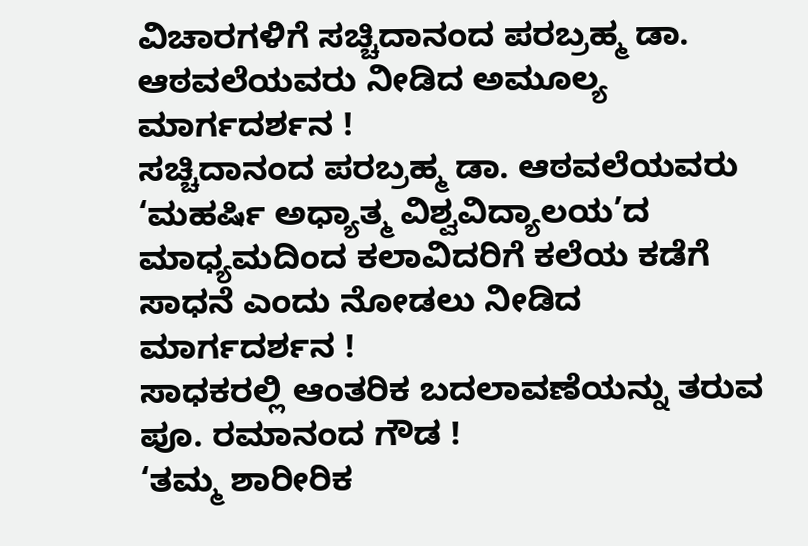ವಿಚಾರಗಳಿಗೆ ಸಚ್ಚಿದಾನಂದ ಪರಬ್ರಹ್ಮ ಡಾ. ಆಠವಲೆಯವರು ನೀಡಿದ ಅಮೂಲ್ಯ ಮಾರ್ಗದರ್ಶನ !
ಸಚ್ಚಿದಾನಂದ ಪರಬ್ರಹ್ಮ ಡಾ. ಆಠವಲೆಯವರು ‘ಮಹರ್ಷಿ ಅಧ್ಯಾತ್ಮ ವಿಶ್ವವಿದ್ಯಾಲಯ’ದ ಮಾಧ್ಯಮದಿಂದ ಕಲಾವಿದರಿಗೆ ಕಲೆಯ ಕಡೆಗೆ ಸಾಧನೆ ಎಂದು ನೋಡಲು ನೀಡಿದ ಮಾರ್ಗದರ್ಶನ !
ಸಾಧಕರಲ್ಲಿ ಆಂತರಿಕ ಬದಲಾವಣೆಯನ್ನು ತರುವ ಪೂ. ರಮಾನಂದ ಗೌಡ !
‘ತಮ್ಮ ಶಾರೀರಿಕ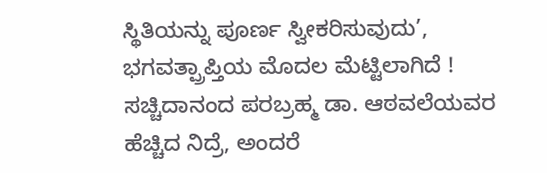ಸ್ಥಿತಿಯನ್ನು ಪೂರ್ಣ ಸ್ವೀಕರಿಸುವುದು’, ಭಗವತ್ಪ್ರಾಪ್ತಿಯ ಮೊದಲ ಮೆಟ್ಟಿಲಾಗಿದೆ !
ಸಚ್ಚಿದಾನಂದ ಪರಬ್ರಹ್ಮ ಡಾ. ಆಠವಲೆಯವರ ಹೆಚ್ಚಿದ ನಿದ್ರೆ, ಅಂದರೆ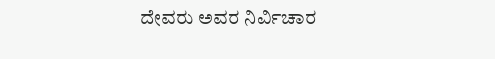ದೇವರು ಅವರ ನಿರ್ವಿಚಾರ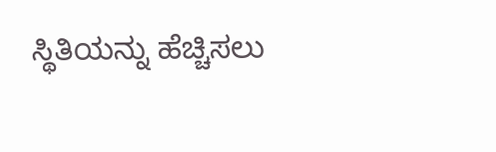ಸ್ಥಿತಿಯನ್ನು ಹೆಚ್ಚಿಸಲು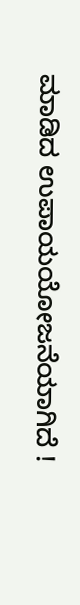ಮಾಡಿದ ಉಪಾಯಯೋಜನೆಯಾಗಿದೆ !